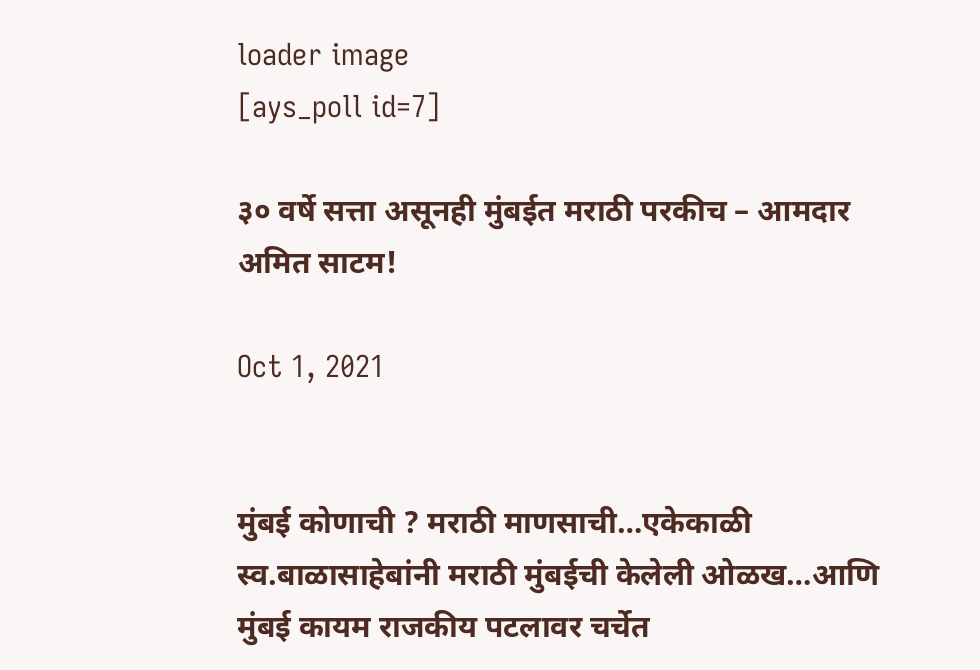loader image
[ays_poll id=7]

३० वर्षे सत्ता असूनही मुंबईत मराठी परकीच – आमदार अमित साटम!

Oct 1, 2021


मुंबई कोणाची ? मराठी माणसाची…एकेकाळी स्व.बाळासाहेबांनी मराठी मुंबईची केलेली ओळख…आणि मुंबई कायम राजकीय पटलावर चर्चेत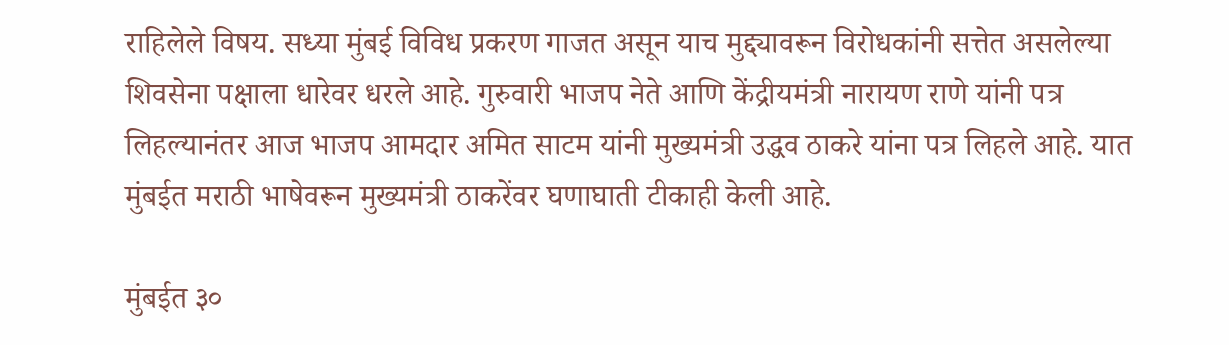राहिलेले विषय. सध्या मुंबई विविध प्रकरण गाजत असून याच मुद्द्यावरून विरोधकांनी सत्तेत असलेल्या शिवसेना पक्षाला धारेवर धरले आहे. गुरुवारी भाजप नेते आणि केंद्रीयमंत्री नारायण राणे यांनी पत्र लिहल्यानंतर आज भाजप आमदार अमित साटम यांनी मुख्यमंत्री उद्धव ठाकरे यांना पत्र लिहले आहे. यात मुंबईत मराठी भाषेवरून मुख्यमंत्री ठाकरेंवर घणाघाती टीकाही केली आहे.

मुंबईत ३०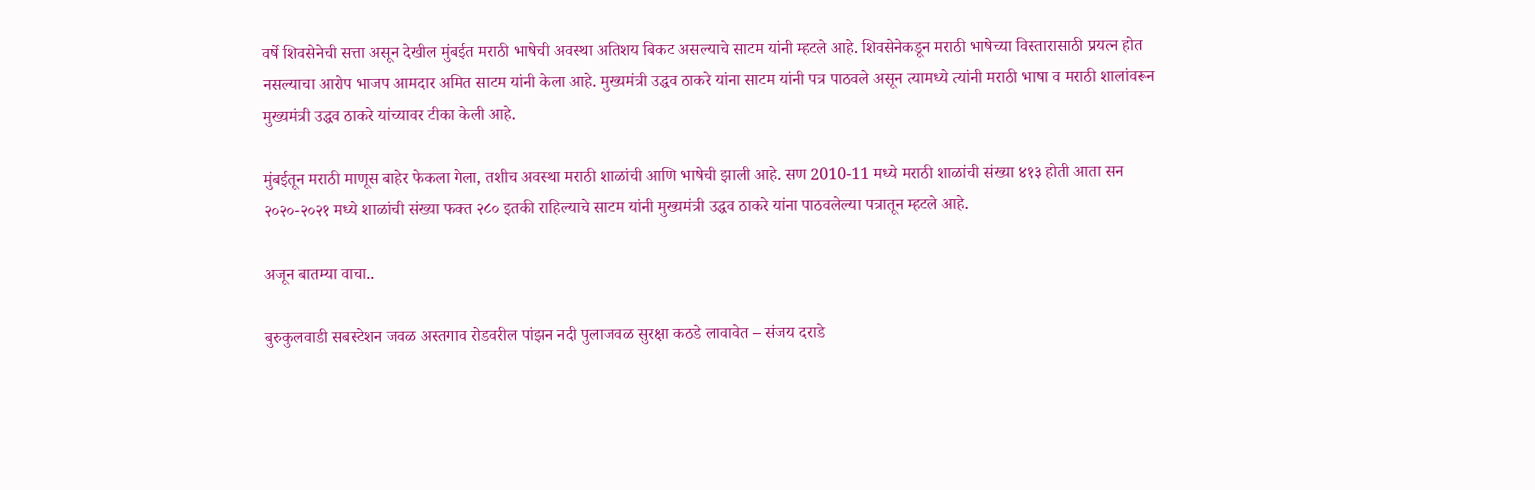वर्षे शिवसेनेची सत्ता असून देखील मुंबईत मराठी भाषेची अवस्था अतिशय बिकट असल्याचे साटम यांनी म्हटले आहे. शिवसेनेकडून मराठी भाषेच्या विस्तारासाठी प्रयत्न होत नसल्याचा आरोप भाजप आमदार अमित साटम यांनी केला आहे. मुख्यमंत्री उद्धव ठाकरे यांना साटम यांनी पत्र पाठवले असून त्यामध्ये त्यांनी मराठी भाषा व मराठी शालांवरून मुख्यमंत्री उद्धव ठाकरे यांच्यावर टीका केली आहे.

मुंबईतून मराठी माणूस बाहेर फेकला गेला, तशीच अवस्था मराठी शाळांची आणि भाषेची झाली आहे. सण 2010-11 मध्ये मराठी शाळांची संख्या ४१३ होती आता सन २०२०-२०२१ मध्ये शाळांची संख्या फक्त २८० इतकी राहिल्याचे साटम यांनी मुख्यमंत्री उद्धव ठाकरे यांना पाठवलेल्या पत्रातून म्हटले आहे.

अजून बातम्या वाचा..

बुरुकुलवाडी सबस्टेशन जवळ अस्तगाव रोडवरील पांझन नदी पुलाजवळ सुरक्षा कठडे लावावेत – संजय दराडे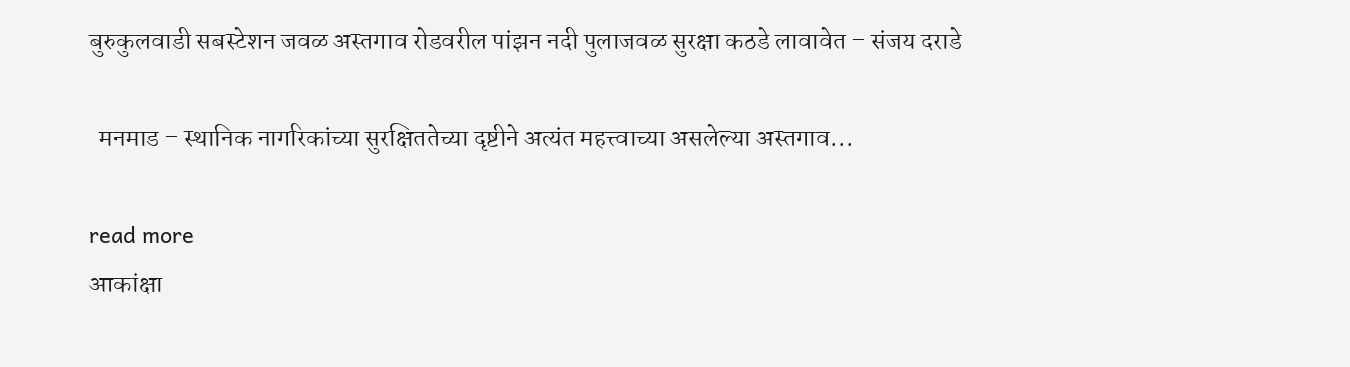बुरुकुलवाडी सबस्टेशन जवळ अस्तगाव रोडवरील पांझन नदी पुलाजवळ सुरक्षा कठडे लावावेत – संजय दराडे

  मनमाड – स्थानिक नागरिकांच्या सुरक्षिततेच्या दृष्टीने अत्यंत महत्त्वाच्या असलेल्या अस्तगाव...

read more
आकांक्षा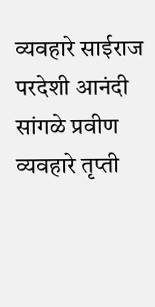व्यवहारे साईराज परदेशी आनंदी सांगळे प्रवीण व्यवहारे तृप्ती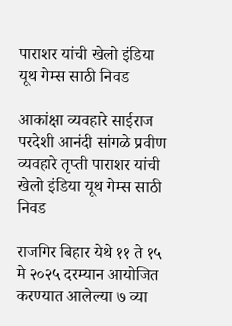पाराशर यांची खेलो इंडिया यूथ गेम्स साठी निवड

आकांक्षा व्यवहारे साईराज परदेशी आनंदी सांगळे प्रवीण व्यवहारे तृप्ती पाराशर यांची खेलो इंडिया यूथ गेम्स साठी निवड

राजगिर बिहार येथे ११ ते १५ मे २०२५ दरम्यान आयोजित करण्यात आलेल्या ७ व्या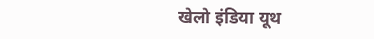खेलो इंडिया यूथ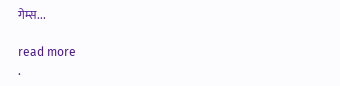गेम्स...

read more
.